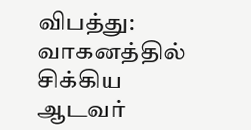விபத்து: வாகனத்தில் சிக்கிய ஆடவர்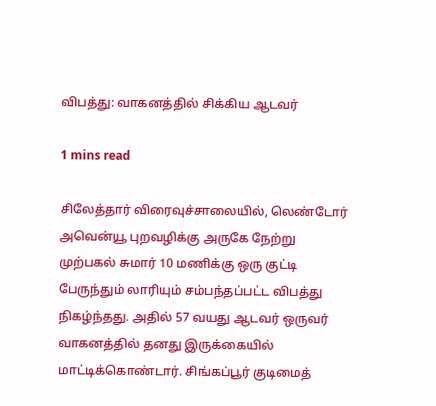விபத்து: வாகனத்தில் சிக்கிய ஆடவர்

1 mins read

சிலேத்தார் விரைவுச்சாலையில், லெண்டோர் அவென்யூ புறவழிக்கு அருகே நேற்று முற்பகல் சுமார் 10 மணிக்கு ஒரு குட்டி பேருந்தும் லாரியும் சம்பந்தப்பட்ட விபத்து நிகழ்ந்தது. அதில் 57 வயது ஆடவர் ஒருவர் வாகனத்தில் தனது இருக்கையில் மாட்டிக்கொண்டார். சிங்கப்பூர் குடிமைத்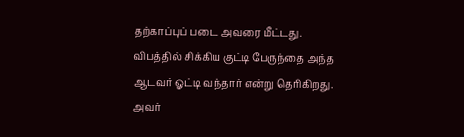தற்காப்புப் படை அவரை மீட்டது. விபத்தில் சிக்கிய குட்டி பேருந்தை அந்த ஆடவர் ஓட்டி வந்தார் என்று தெரிகிறது. அவர்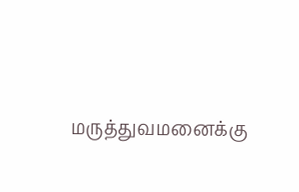மருத்துவமனைக்கு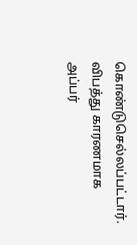கொண்டுசெல்லப்பட்டார். விபத்து காரணமாக அப்பர்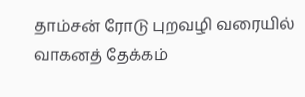தாம்சன் ரோடு புறவழி வரையில் வாகனத் தேக்கம்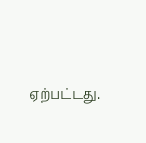ஏற்பட்டது.